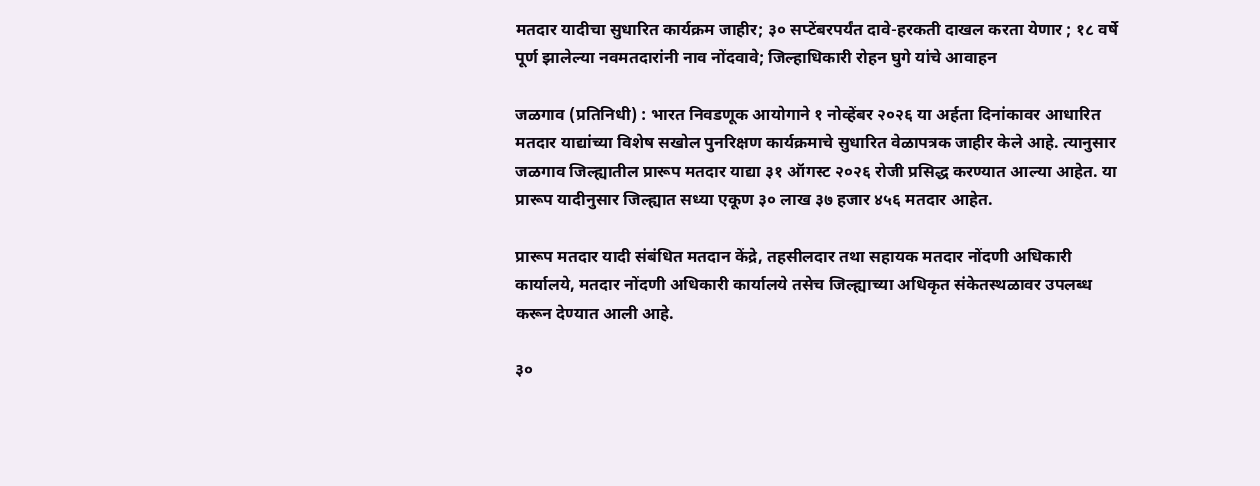मतदार यादीचा सुधारित कार्यक्रम जाहीर; ३० सप्टेंबरपर्यंत दावे-हरकती दाखल करता येणार ; १८ वर्षे पूर्ण झालेल्या नवमतदारांनी नाव नोंदवावे; जिल्हाधिकारी रोहन घुगे यांचे आवाहन

जळगाव (प्रतिनिधी) : भारत निवडणूक आयोगाने १ नोव्हेंबर २०२६ या अर्हता दिनांकावर आधारित मतदार याद्यांच्या विशेष सखोल पुनरिक्षण कार्यक्रमाचे सुधारित वेळापत्रक जाहीर केले आहे. त्यानुसार जळगाव जिल्ह्यातील प्रारूप मतदार याद्या ३१ ऑगस्ट २०२६ रोजी प्रसिद्ध करण्यात आल्या आहेत. या प्रारूप यादीनुसार जिल्ह्यात सध्या एकूण ३० लाख ३७ हजार ४५६ मतदार आहेत.

प्रारूप मतदार यादी संबंधित मतदान केंद्रे, तहसीलदार तथा सहायक मतदार नोंदणी अधिकारी कार्यालये, मतदार नोंदणी अधिकारी कार्यालये तसेच जिल्ह्याच्या अधिकृत संकेतस्थळावर उपलब्ध करून देण्यात आली आहे.

३०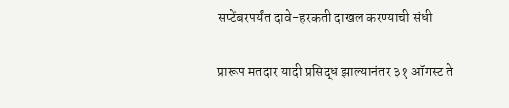सप्टेंबरपर्यंत दावे-हरकती दाखल करण्याची संधी

प्रारूप मतदार यादी प्रसिद्ध झाल्यानंतर ३१ ऑगस्ट ते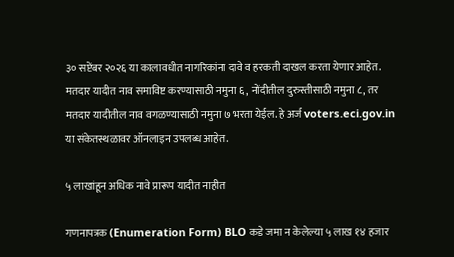३० सप्टेंबर २०२६ या कालावधीत नागरिकांना दावे व हरकती दाखल करता येणार आहेत. मतदार यादीत नाव समाविष्ट करण्यासाठी नमुना ६, नोंदीतील दुरुस्तीसाठी नमुना ८, तर मतदार यादीतील नाव वगळण्यासाठी नमुना ७ भरता येईल. हे अर्ज voters.eci.gov.in या संकेतस्थळावर ऑनलाइन उपलब्ध आहेत.

५ लाखांहून अधिक नावे प्रारूप यादीत नाहीत

गणनापत्रक (Enumeration Form) BLO कडे जमा न केलेल्या ५ लाख १४ हजार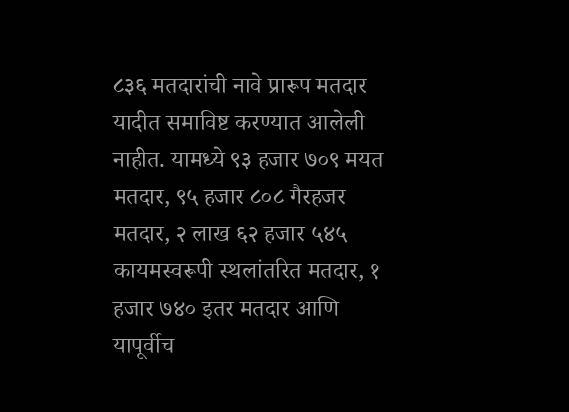८३६ मतदारांची नावे प्रारूप मतदार यादीत समाविष्ट करण्यात आलेली नाहीत. यामध्ये ९३ हजार ७०९ मयत मतदार, ९५ हजार ८०८ गैरहजर मतदार, २ लाख ६२ हजार ५४५ कायमस्वरूपी स्थलांतरित मतदार, १ हजार ७४० इतर मतदार आणि यापूर्वीच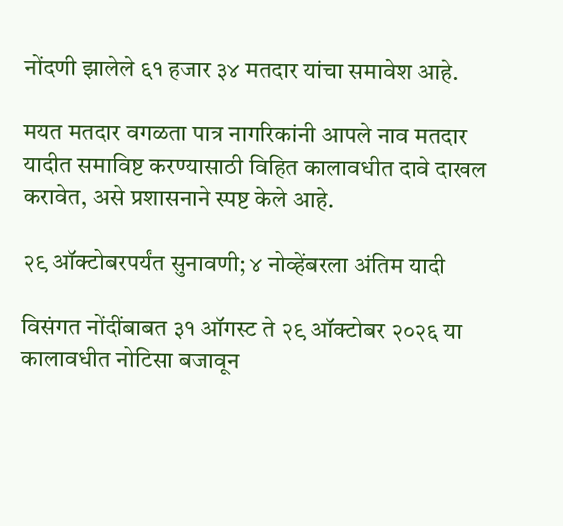नोंदणी झालेले ६१ हजार ३४ मतदार यांचा समावेश आहे.

मयत मतदार वगळता पात्र नागरिकांनी आपले नाव मतदार यादीत समाविष्ट करण्यासाठी विहित कालावधीत दावे दाखल करावेत, असे प्रशासनाने स्पष्ट केले आहे.

२९ ऑक्टोबरपर्यंत सुनावणी; ४ नोव्हेंबरला अंतिम यादी

विसंगत नोंदींबाबत ३१ ऑगस्ट ते २९ ऑक्टोबर २०२६ या कालावधीत नोटिसा बजावून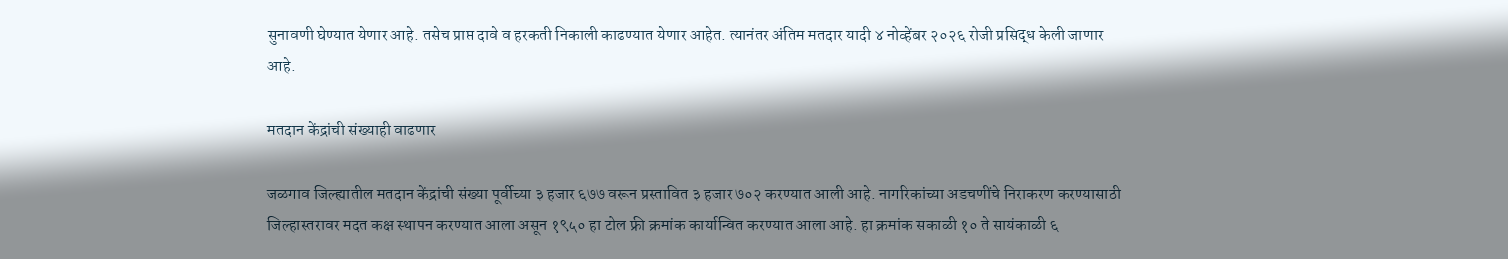सुनावणी घेण्यात येणार आहे. तसेच प्राप्त दावे व हरकती निकाली काढण्यात येणार आहेत. त्यानंतर अंतिम मतदार यादी ४ नोव्हेंबर २०२६ रोजी प्रसिद्ध केली जाणार आहे.

मतदान केंद्रांची संख्याही वाढणार

जळगाव जिल्ह्यातील मतदान केंद्रांची संख्या पूर्वीच्या ३ हजार ६७७ वरून प्रस्तावित ३ हजार ७०२ करण्यात आली आहे. नागरिकांच्या अडचणींचे निराकरण करण्यासाठी जिल्हास्तरावर मदत कक्ष स्थापन करण्यात आला असून १९५० हा टोल फ्री क्रमांक कार्यान्वित करण्यात आला आहे. हा क्रमांक सकाळी १० ते सायंकाळी ६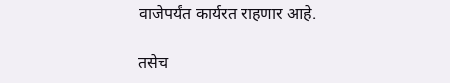वाजेपर्यंत कार्यरत राहणार आहे.

तसेच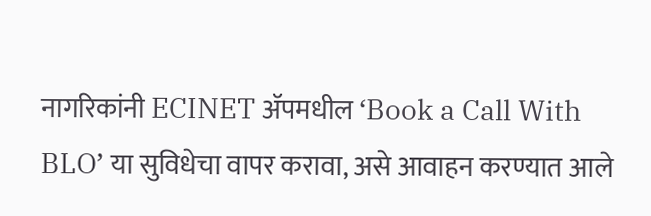नागरिकांनी ECINET ॲपमधील ‘Book a Call With BLO’ या सुविधेचा वापर करावा, असे आवाहन करण्यात आले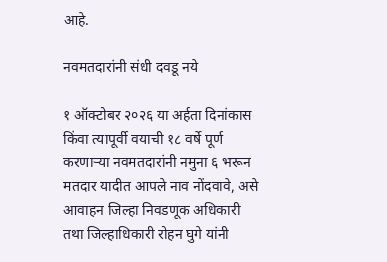आहे.

नवमतदारांनी संधी दवडू नये

१ ऑक्टोबर २०२६ या अर्हता दिनांकास किंवा त्यापूर्वी वयाची १८ वर्षे पूर्ण करणाऱ्या नवमतदारांनी नमुना ६ भरून मतदार यादीत आपले नाव नोंदवावे, असे आवाहन जिल्हा निवडणूक अधिकारी तथा जिल्हाधिकारी रोहन घुगे यांनी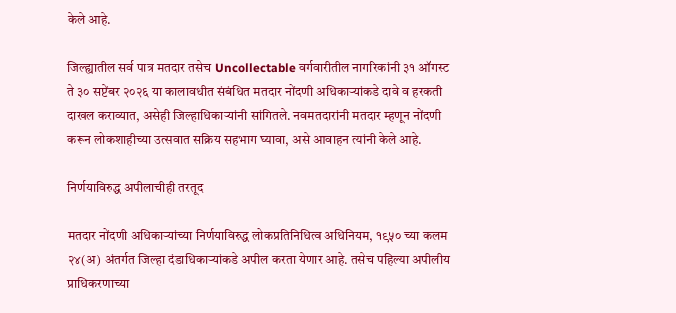केले आहे.

जिल्ह्यातील सर्व पात्र मतदार तसेच Uncollectable वर्गवारीतील नागरिकांनी ३१ ऑगस्ट ते ३० सप्टेंबर २०२६ या कालावधीत संबंधित मतदार नोंदणी अधिकाऱ्यांकडे दावे व हरकती दाखल कराव्यात, असेही जिल्हाधिकाऱ्यांनी सांगितले. नवमतदारांनी मतदार म्हणून नोंदणी करून लोकशाहीच्या उत्सवात सक्रिय सहभाग घ्यावा, असे आवाहन त्यांनी केले आहे.

निर्णयाविरुद्ध अपीलाचीही तरतूद

मतदार नोंदणी अधिकाऱ्यांच्या निर्णयाविरुद्ध लोकप्रतिनिधित्व अधिनियम, १९५० च्या कलम २४(अ) अंतर्गत जिल्हा दंडाधिकाऱ्यांकडे अपील करता येणार आहे. तसेच पहिल्या अपीलीय प्राधिकरणाच्या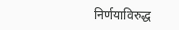निर्णयाविरुद्ध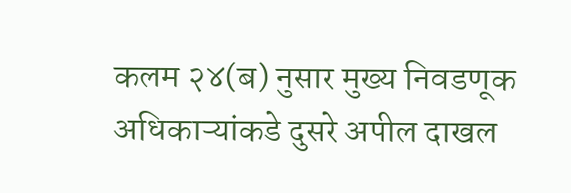कलम २४(ब) नुसार मुख्य निवडणूक अधिकाऱ्यांकडे दुसरे अपील दाखल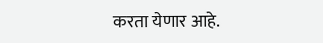करता येणार आहे.